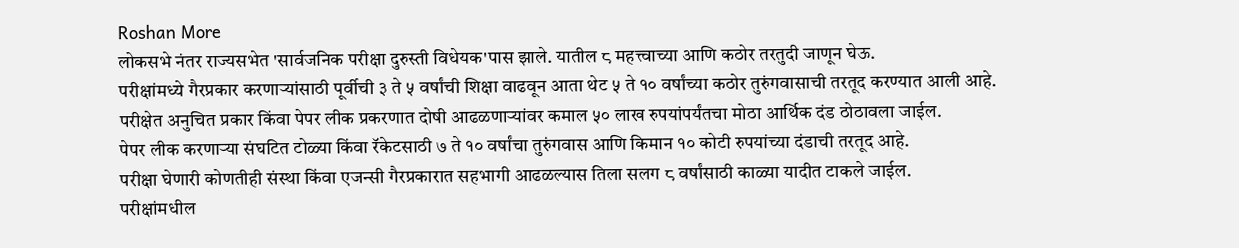Roshan More
लोकसभे नंतर राज्यसभेत 'सार्वजनिक परीक्षा दुरुस्ती विधेयक'पास झाले. यातील ८ महत्त्वाच्या आणि कठोर तरतुदी जाणून घेऊ.
परीक्षांमध्ये गैरप्रकार करणाऱ्यांसाठी पूर्वीची ३ ते ५ वर्षांची शिक्षा वाढवून आता थेट ५ ते १० वर्षांच्या कठोर तुरुंगवासाची तरतूद करण्यात आली आहे.
परीक्षेत अनुचित प्रकार किंवा पेपर लीक प्रकरणात दोषी आढळणाऱ्यांवर कमाल ५० लाख रुपयांपर्यंतचा मोठा आर्थिक दंड ठोठावला जाईल.
पेपर लीक करणाऱ्या संघटित टोळ्या किंवा रॅकेटसाठी ७ ते १० वर्षांचा तुरुंगवास आणि किमान १० कोटी रुपयांच्या दंडाची तरतूद आहे.
परीक्षा घेणारी कोणतीही संस्था किंवा एजन्सी गैरप्रकारात सहभागी आढळल्यास तिला सलग ८ वर्षांसाठी काळ्या यादीत टाकले जाईल.
परीक्षांमधील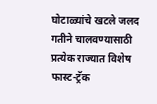घोटाळ्यांचे खटले जलद गतीने चालवण्यासाठी प्रत्येक राज्यात विशेष फास्ट-ट्रॅक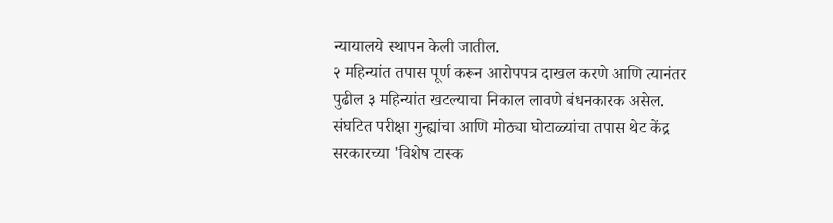न्यायालये स्थापन केली जातील.
२ महिन्यांत तपास पूर्ण करून आरोपपत्र दाखल करणे आणि त्यानंतर पुढील ३ महिन्यांत खटल्याचा निकाल लावणे बंधनकारक असेल.
संघटित परीक्षा गुन्ह्यांचा आणि मोठ्या घोटाळ्यांचा तपास थेट केंद्र सरकारच्या 'विशेष टास्क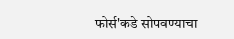फोर्स'कडे सोपवण्याचा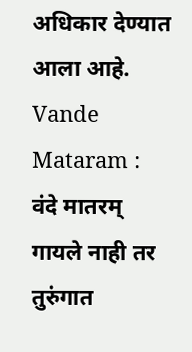अधिकार देण्यात आला आहे.
Vande Mataram : वंदे मातरम् गायले नाही तर तुरुंगात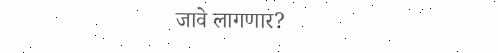जावे लागणार?